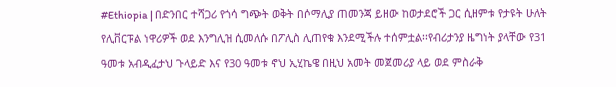#Ethiopia | በድንበር ተሻጋሪ የጎሳ ግጭት ወቅት በሶማሊያ ጠመንጃ ይዘው ከወታደሮች ጋር ሲዘምቱ የታዩት ሁለት የሊቨርፑል ነዋሪዎች ወደ እንግሊዝ ሲመለሱ በፖሊስ ሊጠየቁ እንደሚችሉ ተሰምቷል፡፡የብሪታንያ ዜግነት ያላቸው የ31 ዓመቱ አብዲፈታህ ጉላይድ እና የ30 ዓመቱ ኖህ ኢሂኬዌ በዚህ አመት መጀመሪያ ላይ ወደ ምስራቅ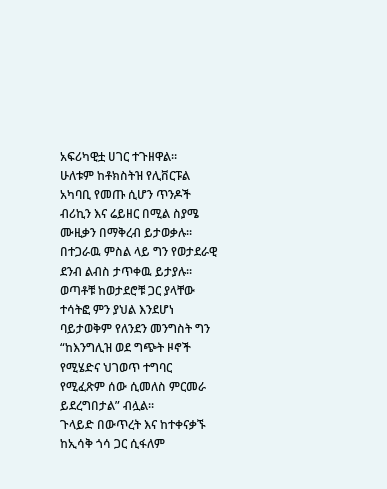አፍሪካዊቷ ሀገር ተጉዘዋል።
ሁለቱም ከቶክስትዝ የሊቨርፑል አካባቢ የመጡ ሲሆን ጥንዶች ብሪኪን እና ሬይዘር በሚል ስያሜ ሙዚቃን በማቅረብ ይታወቃሉ፡፡ በተጋራዉ ምስል ላይ ግን የወታደራዊ ደንብ ልብስ ታጥቀዉ ይታያሉ፡፡
ወጣቶቹ ከወታደሮቹ ጋር ያላቸው ተሳትፎ ምን ያህል እንደሆነ ባይታወቅም የለንደን መንግስት ግን “ከእንግሊዝ ወደ ግጭት ዞኖች የሚሄድና ህገወጥ ተግባር የሚፈጽም ሰው ሲመለስ ምርመራ ይደረግበታል” ብሏል።
ጉላይድ በውጥረት እና ከተቀናቃኙ ከኢሳቅ ጎሳ ጋር ሲፋለም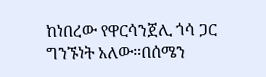ከነበረው የዋርሳንጀሊ ጎሳ ጋር ግንኙነት አለው።በሰሜን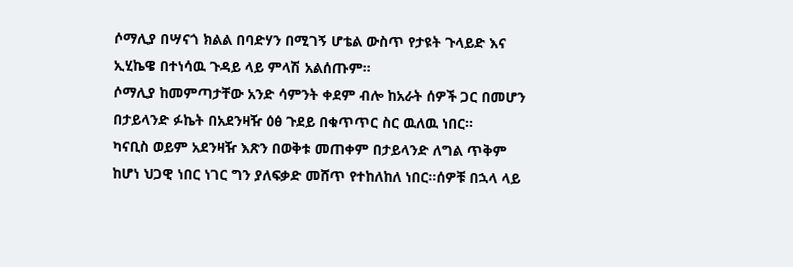ሶማሊያ በሣናጎ ክልል በባድሃን በሚገኝ ሆቴል ውስጥ የታዩት ጉላይድ እና ኢሂኬዌ በተነሳዉ ጉዳይ ላይ ምላሽ አልሰጡም።
ሶማሊያ ከመምጣታቸው አንድ ሳምንት ቀደም ብሎ ከአራት ሰዎች ጋር በመሆን በታይላንድ ፉኬት በአደንዛዥ ዕፅ ጉደይ በቁጥጥር ስር ዉለዉ ነበር፡፡
ካናቢስ ወይም አደንዛዥ እጽን በወቅቱ መጠቀም በታይላንድ ለግል ጥቅም ከሆነ ህጋዊ ነበር ነገር ግን ያለፍቃድ መሸጥ የተከለከለ ነበር።ሰዎቹ በኋላ ላይ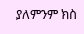ያለምንም ክስ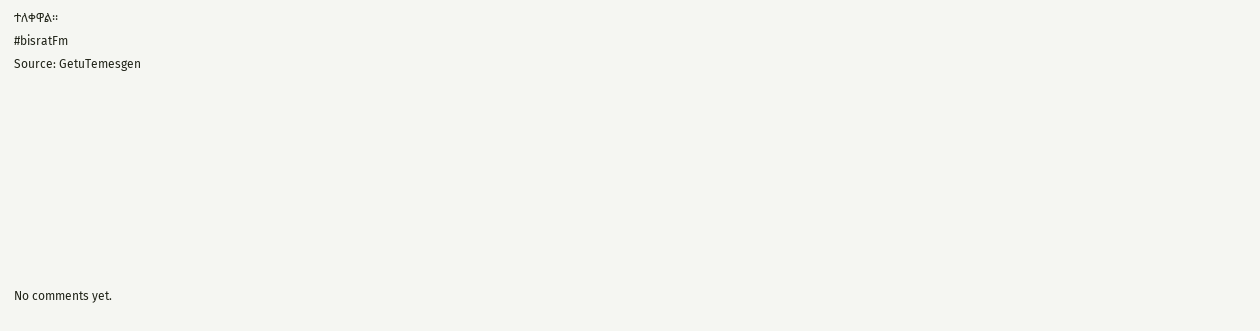ተለቀዋል፡፡
#bisratFm
Source: GetuTemesgen









No comments yet.